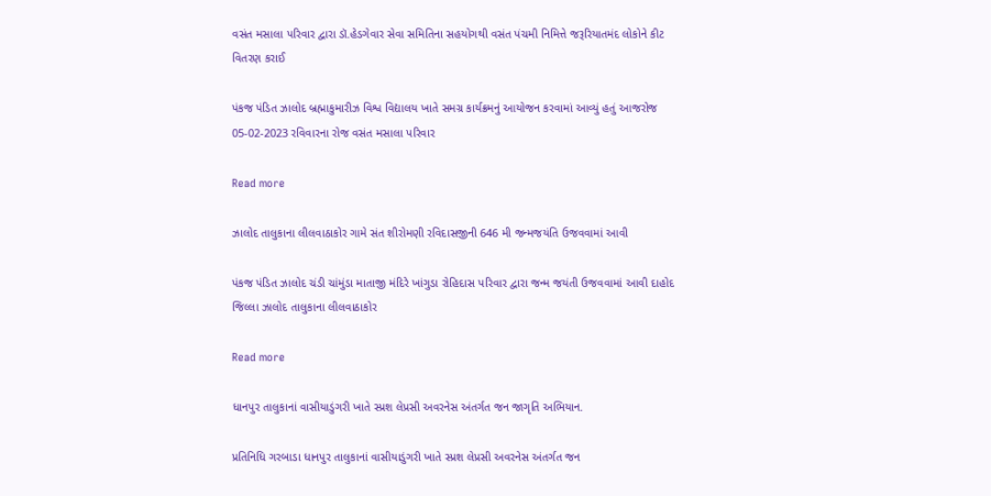વસંત મસાલા પરિવાર દ્વારા ડૉ.હેડગેવાર સેવા સમિતિના સહયોગથી વસંત પંચમી નિમિત્તે જરૂરિયાતમંદ લોકોને કીટ વિતરણ કરાઈ

પંકજ પંડિત ઝાલોદ બ્રહ્માકુમારીઝ વિશ્વ વિદ્યાલય ખાતે સમગ્ર કાર્યક્રમનું આયોજન કરવામાં આવ્યું હતું આજરોજ 05-02-2023 રવિવારના રોજ વસંત મસાલા પરિવાર

Read more

ઝાલોદ તાલુકાના લીલવાઠાકોર ગામે સંત શીરોમણી રવિદાસજીની 646 મી જન્મજયંતિ ઉજવવામાં આવી

પંકજ પંડિત ઝાલોદ ચંડી ચાંમુંડા માતાજી મંદિરે ખાંગુડા રોહિદાસ પરિવાર દ્વારા જન્મ જયંતી ઉજવવામાં આવી દાહોદ જિલ્લા ઝાલોદ તાલુકાના લીલવાઠાકોર

Read more

ધાનપુર તાલુકાનાં વાસીયાડુંગરી ખાતે સ્પ્રશ લેપ્રસી અવરનેસ અંતર્ગત જન જાગૃતિ અભિયાન.

પ્રતિનિધિ ગરબાડા ધાનપુર તાલુકાનાં વાસીયાડુંગરી ખાતે સ્પ્રશ લેપ્રસી અવરનેસ અંતર્ગત જન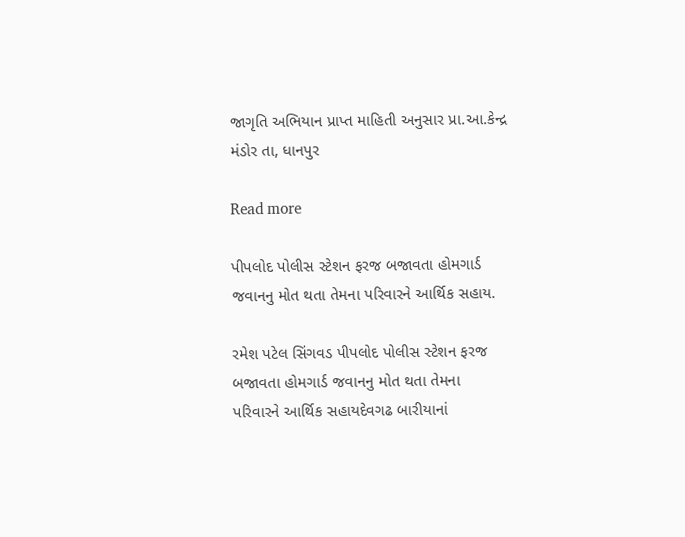જાગૃતિ અભિયાન પ્રાપ્ત માહિતી અનુસાર પ્રા.આ.કેન્દ્ર મંડોર તા, ધાનપુર

Read more

પીપલોદ પોલીસ સ્ટેશન ફરજ બજાવતા હોમગાર્ડ જવાનનુ મોત થતા તેમના પરિવારને આર્થિક સહાય.

રમેશ પટેલ સિંગવડ પીપલોદ પોલીસ સ્ટેશન ફરજ બજાવતા હોમગાર્ડ જવાનનુ મોત થતા તેમના પરિવારને આર્થિક સહાયદેવગઢ બારીયાનાં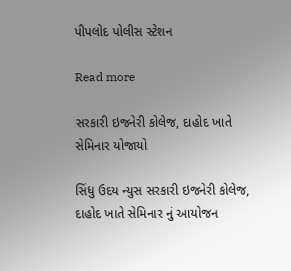પીપલોદ પોલીસ સ્ટેશન

Read more

સરકારી ઇજનેરી કોલેજ, દાહોદ ખાતે સેમિનાર યોજાયો

સિંધુ ઉદય ન્યુસ સરકારી ઇજનેરી કોલેજ, દાહોદ ખાતે સેમિનાર નું આયોજન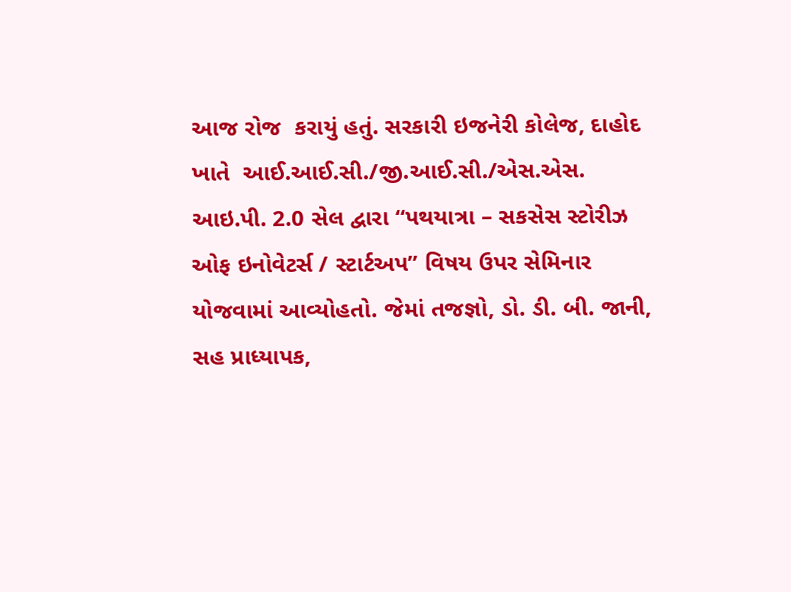આજ રોજ  કરાયું હતું. સરકારી ઇજનેરી કોલેજ, દાહોદ ખાતે  આઈ.આઈ.સી./જી.આઈ.સી./એસ.એસ. આઇ.પી. 2.0 સેલ દ્વારા “પથયાત્રા – સકસેસ સ્ટોરીઝ ઓફ ઇનોવેટર્સ / સ્ટાર્ટઅપ” વિષય ઉપર સેમિનાર યોજવામાં આવ્યોહતો. જેમાં તજજ્ઞો, ડો. ડી. બી. જાની, સહ પ્રાધ્યાપક,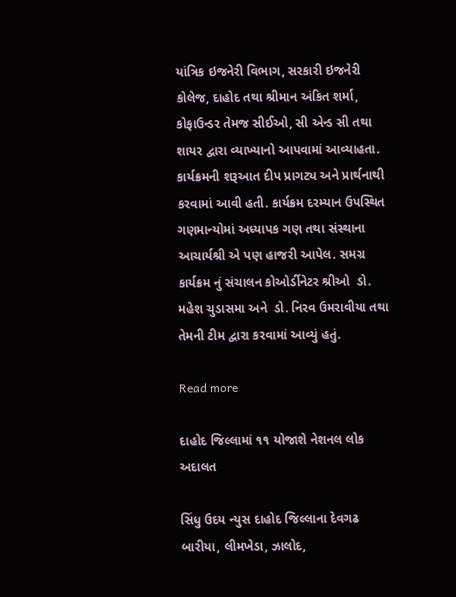યાંત્રિક ઇજનેરી વિભાગ, સરકારી ઇજનેરી કોલેજ, દાહોદ તથા શ્રીમાન અંકિત શર્મા, કોફાઉન્ડર તેમજ સીઈઓ, સી એન્ડ સી તથા શાયર દ્વારા વ્યાખ્યાનો આપવામાં આવ્યાહતા. કાર્યક્રમની શરૂઆત દીપ પ્રાગટ્ય અને પ્રાર્થનાથી કરવામાં આવી હતી. કાર્યક્રમ દરમ્યાન ઉપસ્થિત ગણમાન્યોમાં અધ્યાપક ગણ તથા સંસ્થાના આચાર્યશ્રી એ પણ હાજરી આપેલ. સમગ્ર કાર્યક્રમ નું સંચાલન કોઓર્ડીનેટર શ્રીઓ  ડો. મહેશ ચુડાસમા અને  ડો. નિરવ ઉમરાવીયા તથા તેમની ટીમ દ્વારા કરવામાં આવ્યું હતું.

Read more

દાહોદ જિલ્લામાં ૧૧ યોજાશે નેશનલ લોક અદાલત

સિંધુ ઉદય ન્યુસ દાહોદ જિલ્લાના દેવગઢ બારીયા, લીમખેડા, ઝાલોદ,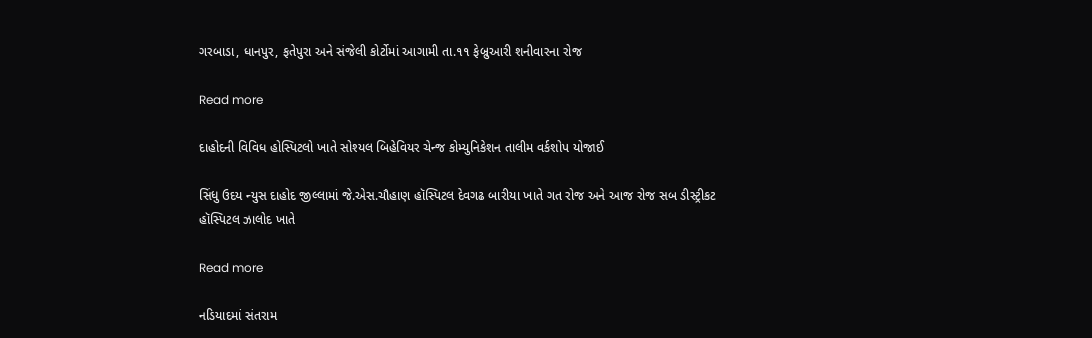ગરબાડા, ધાનપુર, ફતેપુરા અને સંજેલી કોર્ટોમાં આગામી તા.૧૧ ફેબ્રુઆરી શનીવારના રોજ

Read more

દાહોદની વિવિધ હોસ્પિટલો ખાતે સોશ્યલ બિહેવિયર ચેન્જ કોમ્યુનિકેશન તાલીમ વર્કશોપ યોજાઈ

સિંધુ ઉદય ન્યુસ દાહોદ જીલ્લામાં જે.એસ.ચૌહાણ હૉસ્પિટલ દેવગઢ બારીયા ખાતે ગત રોજ અને આજ રોજ સબ ડીસ્ટ્રીકટ હૉસ્પિટલ ઝાલોદ ખાતે

Read more

નડિયાદમાં સંતરામ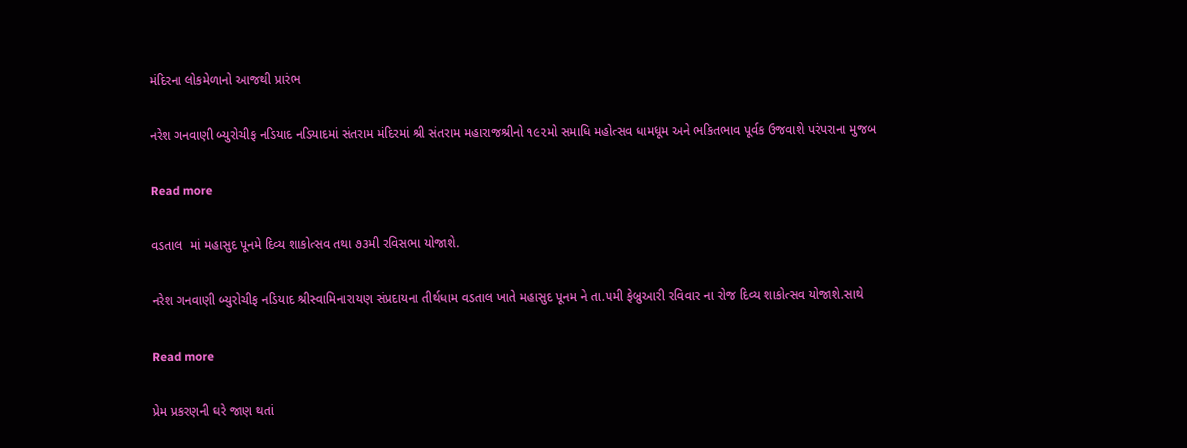મંદિરના લોકમેળાનો આજથી પ્રારંભ

નરેશ ગનવાણી બ્યુરોચીફ નડિયાદ નડિયાદમાં સંતરામ મંદિરમાં શ્રી સંતરામ મહારાજશ્રીનો ૧૯૨મો સમાધિ મહોત્સવ ધામધૂમ અને ભકિતભાવ પૂર્વક ઉજવાશે પરંપરાના મુજબ

Read more

વડતાલ  માં મહાસુદ પૂનમે દિવ્ય શાકોત્સવ તથા ૭૩મી રવિસભા યોજાશે.

નરેશ ગનવાણી બ્યુરોચીફ નડિયાદ શ્રીસ્વામિનારાયણ સંપ્રદાયના તીર્થધામ વડતાલ ખાતે મહાસુદ પૂનમ ને તા.૫મી ફેબ્રુઆરી રવિવાર ના રોજ દિવ્ય શાકોત્સવ યોજાશે.સાથે

Read more

પ્રેમ પ્રકરણની ઘરે જાણ થતાં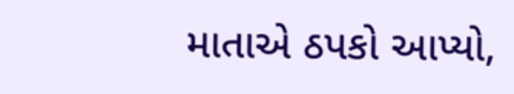માતાએ ઠપકો આપ્યો,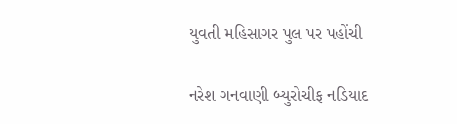યુવતી મહિસાગર પુલ પર પહોંચી

નરેશ ગનવાણી બ્યુરોચીફ નડિયાદ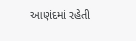આણંદમાં રહેતી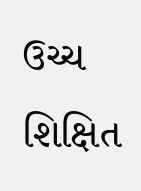ઉચ્ચ શિક્ષિત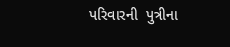પરિવારની  પુત્રીના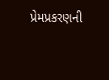પ્રેમપ્રકરણની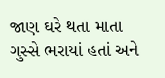જાણ ઘરે થતા માતા ગુસ્સે ભરાયાં હતાં અને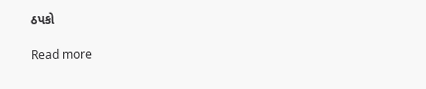ઠપકો

Read more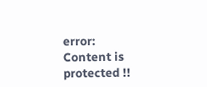error: Content is protected !!